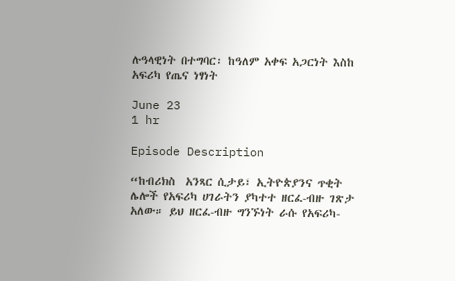ሉዓላዊነት በተግባር፡ ከዓለም አቀፍ አጋርነት እስከ አፍሪካ የጤና ነፃነት

June 23
1 hr

Episode Description

“ከብሪክስ  አንጻር ሲታይ፣ ኢትዮጵያንና ጥቂት ሌሎች የአፍሪካ ሀገራትን ያካተተ ዘርፈ-ብዙ ገጽታ አለው። ይህ ዘርፈ-ብዙ ግንኙነት ራሱ የአፍሪካ-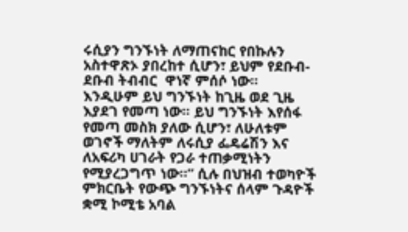ሩሲያን ግንኙነት ለማጠናከር የበኩሉን አስተዋጽኦ ያበረከተ ሲሆን፣ ይህም የደቡብ-ደቡብ ትብብር  ዋነኛ ምሰሶ ነው። እንዲሁም ይህ ግንኙነት ከጊዜ ወደ ጊዜ እያደገ የመጣ ነው። ይህ ግንኙነት እየሰፋ የመጣ መስክ ያለው ሲሆን፣ ለሁለቱም ወገኖች ማለትም ለሩሲያ ፌዴሬሽን እና ለአፍሪካ ሀገራት የጋራ ተጠቃሚነትን የሚያረጋግጥ ነው።” ሲሉ በህዝብ ተወካዮች ምክርቤት የውጭ ግንኙነትና ሰላም ጉዳዮች ቋሚ ኮሚቴ አባል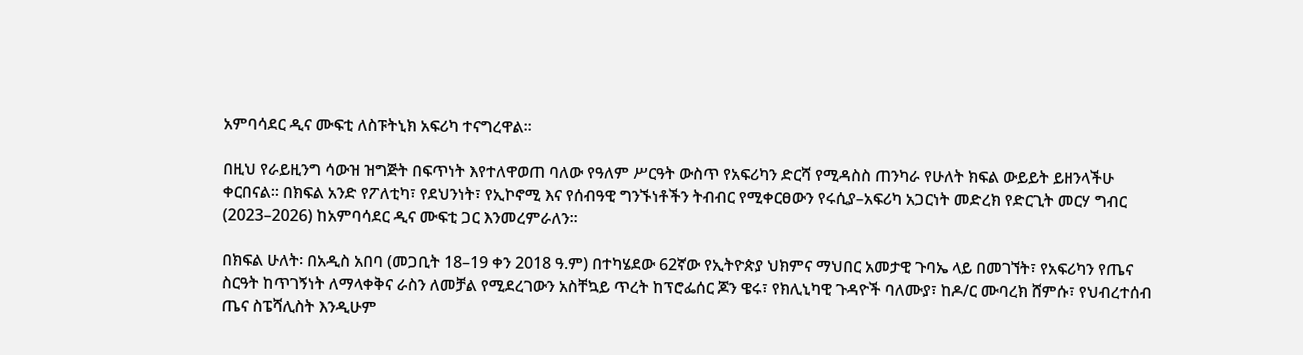አምባሳደር ዲና ሙፍቲ ለስፑትኒክ አፍሪካ ተናግረዋል፡፡

በዚህ የራይዚንግ ሳውዝ ዝግጅት በፍጥነት እየተለዋወጠ ባለው የዓለም ሥርዓት ውስጥ የአፍሪካን ድርሻ የሚዳስስ ጠንካራ የሁለት ክፍል ውይይት ይዘንላችሁ ቀርበናል። በክፍል አንድ የፖለቲካ፣ የደህንነት፣ የኢኮኖሚ እና የሰብዓዊ ግንኙነቶችን ትብብር የሚቀርፀውን የሩሲያ–አፍሪካ አጋርነት መድረክ የድርጊት መርሃ ግብር (2023–2026) ከአምባሳደር ዲና ሙፍቲ ጋር እንመረምራለን።

በክፍል ሁለት፡ በአዲስ አበባ (መጋቢት 18–19 ቀን 2018 ዓ.ም) በተካሄደው 62ኛው የኢትዮጵያ ህክምና ማህበር አመታዊ ጉባኤ ላይ በመገኘት፣ የአፍሪካን የጤና ስርዓት ከጥገኝነት ለማላቀቅና ራስን ለመቻል የሚደረገውን አስቸኳይ ጥረት ከፕሮፌሰር ጆን ዌሩ፣ የክሊኒካዊ ጉዳዮች ባለሙያ፣ ከዶ/ር ሙባረክ ሸምሱ፣ የህብረተሰብ ጤና ስፔሻሊስት እንዲሁም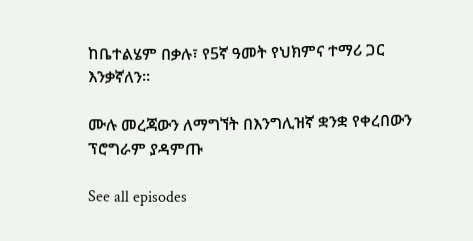ከቤተልሄም በቃሉ፣ የ5ኛ ዓመት የህክምና ተማሪ ጋር እንቃኛለን።

ሙሉ መረጃውን ለማግኘት በእንግሊዝኛ ቋንቋ የቀረበውን ፕሮግራም ያዳምጡ

See all episodes